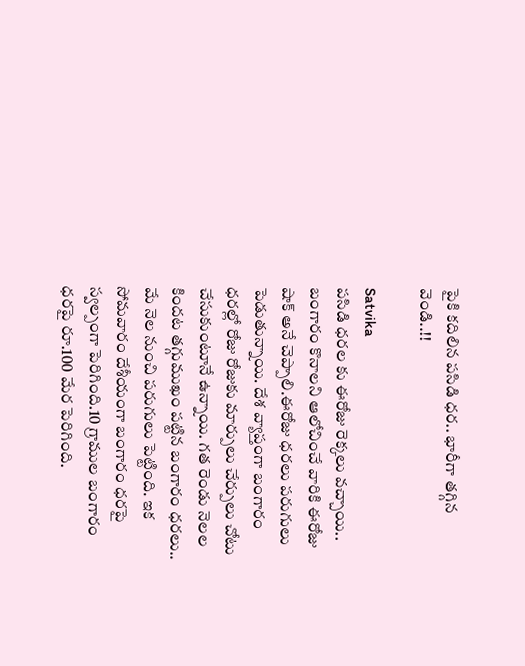పైకి కదిలిన పసిడి ధర.. భారీగా తగ్గిన వెండి..!!

Satvika
పసిడి ధరల కు ఈరోజు రెక్కలు వచ్చాయి.. బంగారం కొనాలని ఆలోచించే వారికి ఈరోజు షాక్ అనే చెప్పాలి.ఈరోజు ధరలు పరుగులు పెడుతున్నాయి. దేశ వ్యాప్తంగా బంగారం ధరల్లో రోజు రోజుకు మార్పులు చేర్పులు చోటు చేసుకుంటూనే ఉన్నాయి. గత రెండు నెలల కిందట తగ్గుముఖం పట్టిన బంగారం ధరలు.. మే నెల నుంచి పరుగులు పెట్టింది. ఇక సోమవారం దేశీయంగా బంగారం ధరపై స్వల్పంగా పెరిగింది.10 గ్రాముల బంగారం ధరపై రూ.100 మేర పెరిగింది.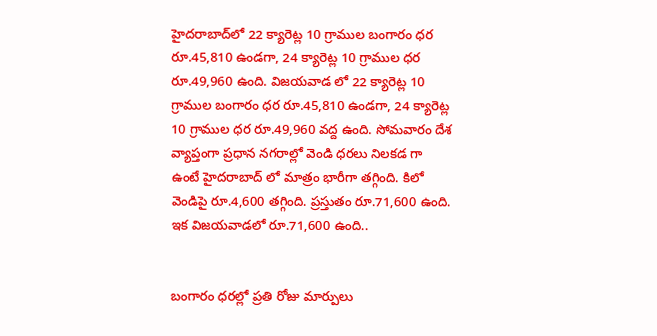హైదరాబాద్‌లో 22 క్యారెట్ల 10 గ్రాముల బంగారం ధర రూ.45,810 ఉండగా, 24 క్యారెట్ల 10 గ్రాముల ధర రూ.49,960 ఉంది. విజయవాడ లో 22 క్యారెట్ల 10 గ్రాముల బంగారం ధర రూ.45,810 ఉండగా, 24 క్యారెట్ల 10 గ్రాముల ధర రూ.49,960 వద్ద ఉంది. సోమవారం దేశ వ్యాప్తంగా ప్రధాన నగరాల్లో వెండి ధరలు నిలకడ గా ఉంటే హైదరాబాద్‌ లో మాత్రం భారీగా తగ్గింది. కిలో వెండిపై రూ.4,600 తగ్గింది. ప్రస్తుతం రూ.71,600 ఉంది. ఇక విజయవాడలో రూ.71,600 ఉంది..


బంగారం ధరల్లో ప్రతి రోజు మార్పులు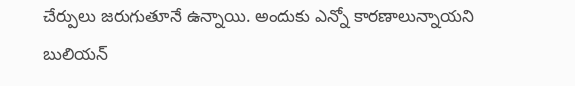చేర్పులు జరుగుతూనే ఉన్నాయి. అందుకు ఎన్నో కారణాలున్నాయని బులియన్‌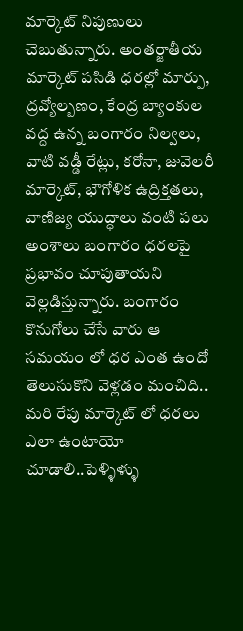మార్కెట్‌ నిపుణులు చెబుతున్నారు. అంతర్జాతీయ మార్కెట్ పసిడి ధరల్లో మార్పు, ద్రవ్యోల్బణం, కేంద్ర బ్యాంకుల వద్ద ఉన్న బంగారం నిల్వలు, వాటి వడ్డీ రేట్లు, కరోనా, జువెలరీ మార్కెట్, భౌగోళిక ఉద్రిక్తతలు, వాణిజ్య యుద్ధాలు వంటి పలు అంశాలు బంగారం ధరలపై ప్రభావం చూపుతాయని వెల్లడిస్తున్నారు. బంగారం కొనుగోలు చేసే వారు ఆ సమయం లో ధర ఎంత ఉందో తెలుసుకొని వెళ్లడం మంచిది.. మరి రేపు మార్కెట్ లో ధరలు ఎలా ఉంటాయో చూడాలి..పెళ్ళిళ్ళు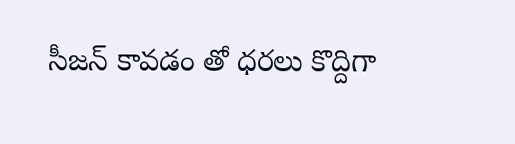సీజన్ కావడం తో ధరలు కొద్దిగా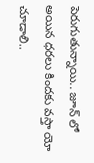పెరుగుతున్నాయి.. జూన్ లో అయిన ధరలు కిందకు వస్తా యో చూడాలి..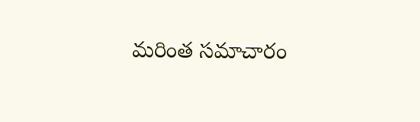మరింత సమాచారం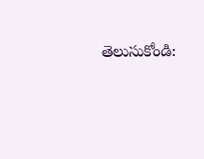తెలుసుకోండి: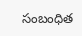సంబంధిత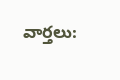వార్తలు: